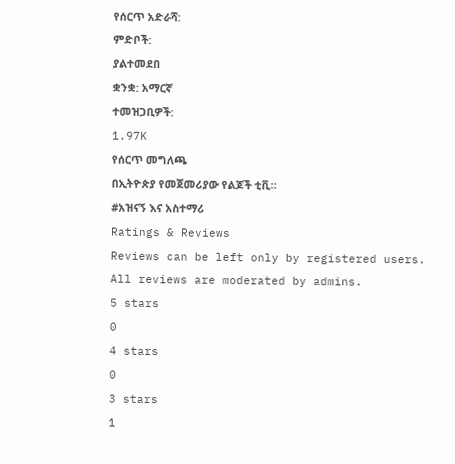የሰርጥ አድራሻ:
ምድቦች:
ያልተመደበ
ቋንቋ: አማርኛ
ተመዝጋቢዎች:
1.97K
የሰርጥ መግለጫ
በኢትዮጵያ የመጀመሪያው የልጆች ቲቪ።
#አዝናኝ እና አስተማሪ
Ratings & Reviews
Reviews can be left only by registered users. All reviews are moderated by admins.
5 stars
0
4 stars
0
3 stars
1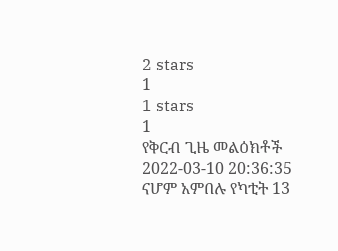2 stars
1
1 stars
1
የቅርብ ጊዜ መልዕክቶች
2022-03-10 20:36:35
ናሆም አምበሉ የካቲት 13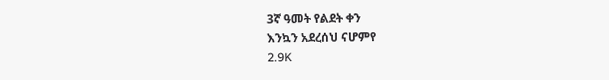3ኛ ዓመት የልደት ቀን
እንኳን አደረሰህ ናሆምየ
2.9K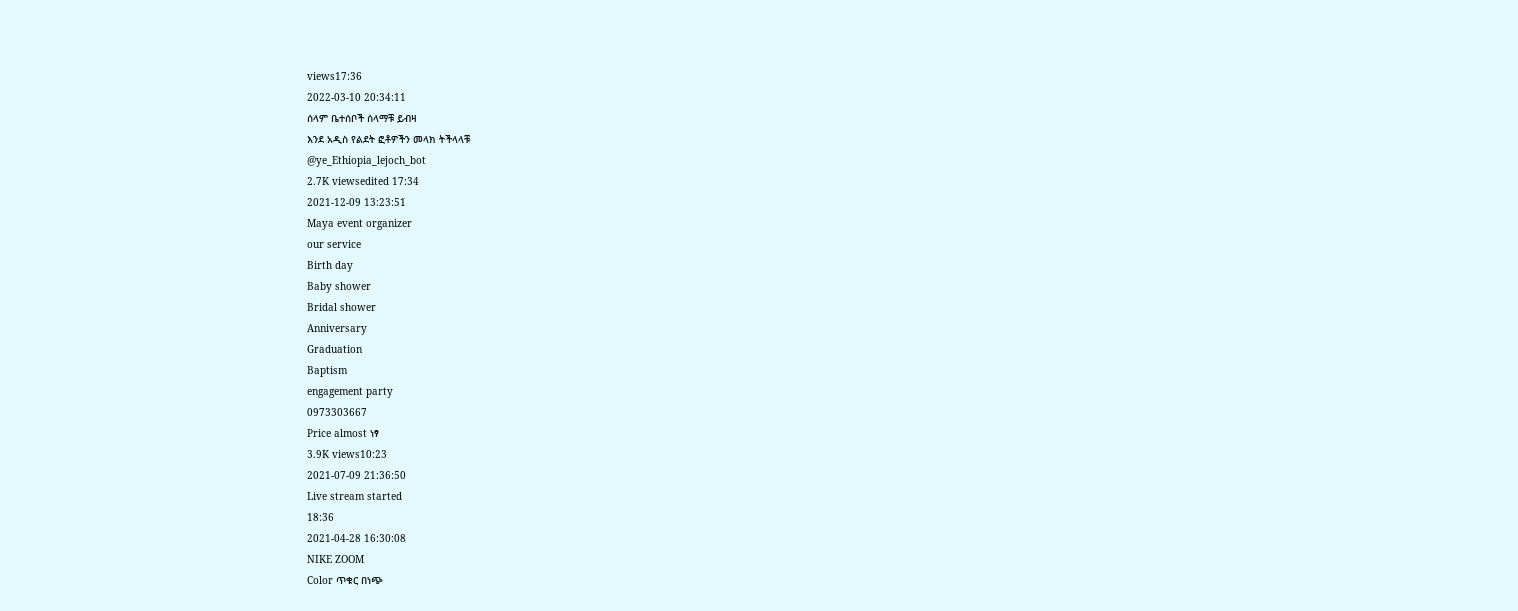views17:36
2022-03-10 20:34:11
ሰላም ቤተሰቦች ሰላማቹ ይብዛ
እንደ አዲስ የልደት ፎቶዎችን መላክ ትችላላቹ
@ye_Ethiopia_lejoch_bot
2.7K viewsedited 17:34
2021-12-09 13:23:51
Maya event organizer
our service
Birth day
Baby shower
Bridal shower
Anniversary
Graduation
Baptism
engagement party
0973303667
Price almost ነፃ
3.9K views10:23
2021-07-09 21:36:50
Live stream started
18:36
2021-04-28 16:30:08
NIKE ZOOM
Color ጥቁር በነጭ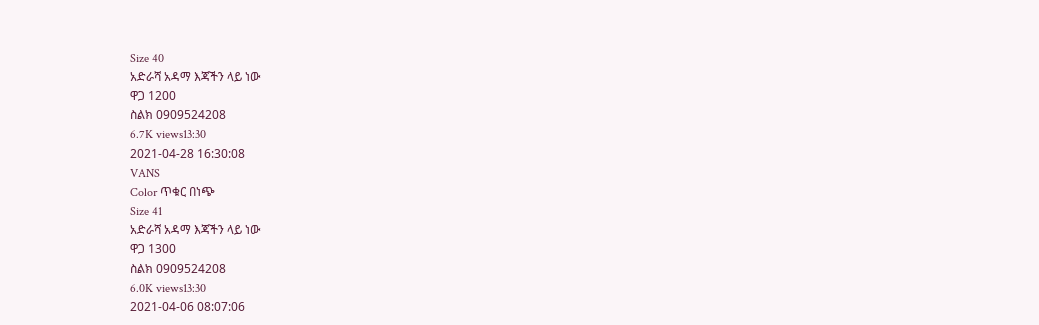Size 40
አድራሻ አዳማ እጃችን ላይ ነው
ዋጋ 1200
ስልክ 0909524208
6.7K views13:30
2021-04-28 16:30:08
VANS
Color ጥቁር በነጭ
Size 41
አድራሻ አዳማ እጃችን ላይ ነው
ዋጋ 1300
ስልክ 0909524208
6.0K views13:30
2021-04-06 08:07:06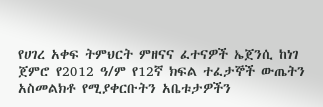የሀገረ አቀፍ ትምህርት ምዘናና ፈተናዎች ኤጀንሲ ከነገ ጀምሮ የ2012 ዓ/ም የ12ኛ ክፍል ተፈታኞች ውጤትን አስመልክቶ የሚያቀርቡትን አቤቱታዎችን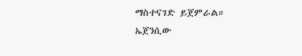ማስተናገድ ይጀምራል።
ኤጀንሲው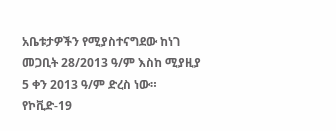አቤቱታዎችን የሚያስተናግደው ከነገ መጋቢት 28/2013 ዓ/ም እስከ ሚያዚያ 5 ቀን 2013 ዓ/ም ድረስ ነው።
የኮቪድ-19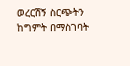ወረርሽኝ ስርጭትን ከግምት በማስገባት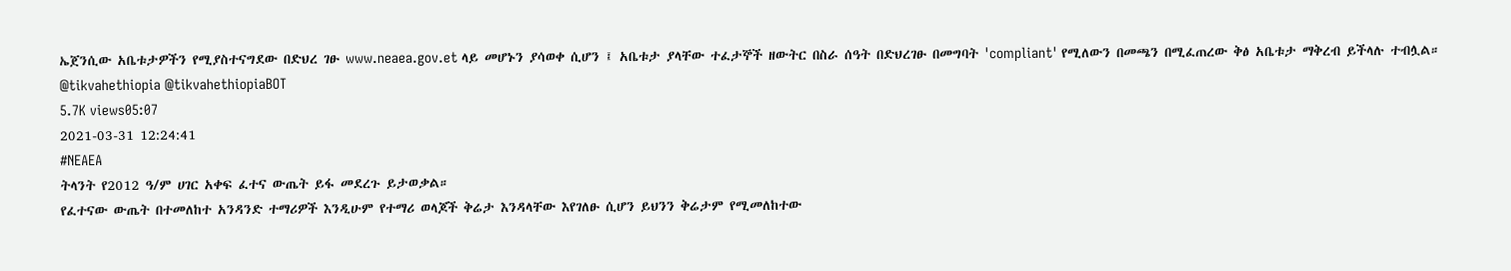ኤጀንሲው አቤቱታዎችን የሚያስተናግደው በድህረ ገፁ www.neaea.gov.et ላይ መሆኑን ያሳወቀ ሲሆን ፤ አቤቱታ ያላቸው ተፈታኞች ዘውትር በስራ ሰዓት በድህረገፁ በመግባት 'compliant' የሚለውን በመጫን በሚፈጠረው ቅፅ አቤቱታ ማቅረብ ይችላሉ ተብሏል።
@tikvahethiopia @tikvahethiopiaBOT
5.7K views05:07
2021-03-31 12:24:41
#NEAEA
ትላንት የ2012 ዓ/ም ሀገር አቀፍ ፈተና ውጤት ይፋ መደረጉ ይታወቃል።
የፈተናው ውጤት በተመለከተ አንዳንድ ተማሪዎች እንዲሁም የተማሪ ወላጆች ቅሬታ እንዳላቸው እየገለፁ ሲሆን ይህንን ቅሬታም የሚመለከተው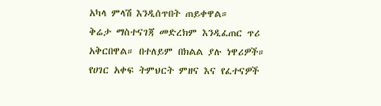አካላ ምላሽ እንዲሰጥበት ጠይቀዋል።
ቅሬታ ማስተናገጃ መድረክም እንዲፈጠር ጥሪ አቅርበዋል። በተለይም በክልል ያሉ ነዋሪዎች።
የሀገር አቀፍ ትምህርት ምዘና እና የፈተናዎች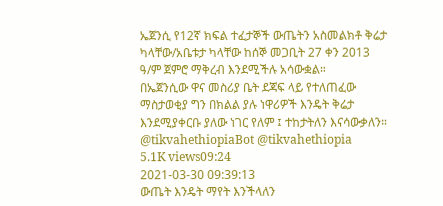ኤጀንሲ የ12ኛ ክፍል ተፈታኞች ውጤትን አስመልክቶ ቅሬታ ካላቸው/አቤቱታ ካላቸው ከሰኞ መጋቢት 27 ቀን 2013 ዓ/ም ጀምሮ ማቅረብ እንደሚችሉ አሳውቋል።
በኤጀንሲው ዋና መስሪያ ቤት ደጃፍ ላይ የተለጠፈው ማስታወቂያ ግን በክልል ያሉ ነዋሪዎች እንዴት ቅሬታ እንደሚያቀርቡ ያለው ነገር የለም ፤ ተከታትለን እናሳውቃለን።
@tikvahethiopiaBot @tikvahethiopia
5.1K views09:24
2021-03-30 09:39:13
ውጤት እንዴት ማየት እንችላለን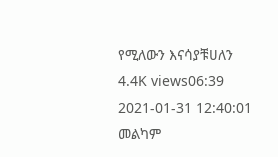የሚለውን እናሳያቹሀለን
4.4K views06:39
2021-01-31 12:40:01
መልካም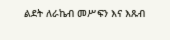ልደት ለራኬብ መሥፍን እና እጹብ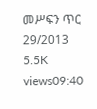መሥፍን ጥር 29/2013
5.5K views09:40